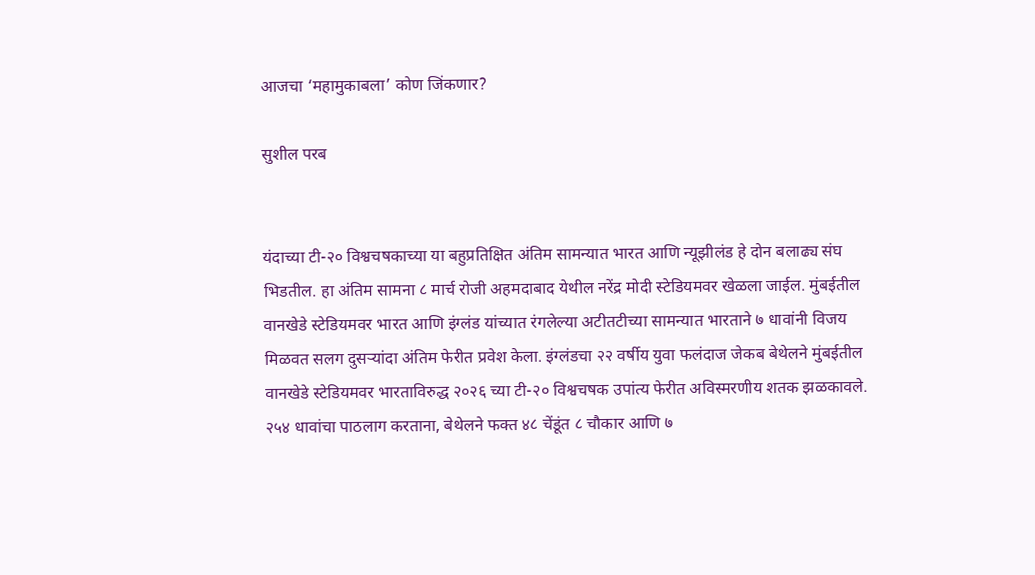आजचा ‘महामुकाबला’ कोण जिंकणार?

सुशील परब


यंदाच्या टी-२० विश्वचषकाच्या या बहुप्रतिक्षित अंतिम सामन्यात भारत आणि न्यूझीलंड हे दोन बलाढ्य संघ भिडतील. हा अंतिम सामना ८ मार्च रोजी अहमदाबाद येथील नरेंद्र मोदी स्टेडियमवर खेळला जाईल. मुंबईतील वानखेडे स्टेडियमवर भारत आणि इंग्लंड यांच्यात रंगलेल्या अटीतटीच्या सामन्यात भारताने ७ धावांनी विजय मिळवत सलग दुसऱ्यांदा अंतिम फेरीत प्रवेश केला. इंग्लंडचा २२ वर्षीय युवा फलंदाज जेकब बेथेलने मुंबईतील वानखेडे स्टेडियमवर भारताविरुद्ध २०२६ च्या टी-२० विश्वचषक उपांत्य फेरीत अविस्मरणीय शतक झळकावले. २५४ धावांचा पाठलाग करताना, बेथेलने फक्त ४८ चेंडूंत ८ चौकार आणि ७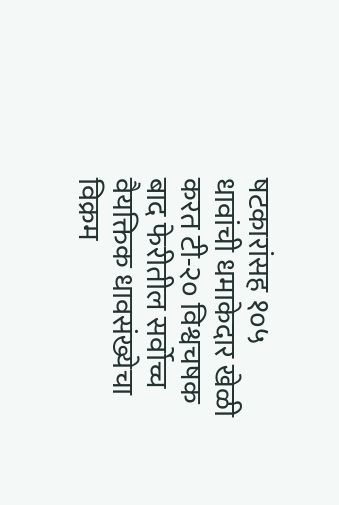षटकारांसह १०५ धावांची धमाकेदार खेळी करत टी-२० विश्वचषक बाद फेरीतील सर्वोच्च वैयक्तिक धावसंख्येचा विक्रम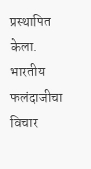प्रस्थापित केला. भारतीय फलंदाजीचा विचार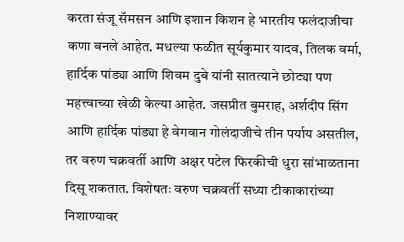करता संजू सॅमसन आणि इशान किशन हे भारतीय फलंदाजीचा कणा बनले आहेत. मधल्या फळीत सूर्यकुमार यादव, तिलक वर्मा, हार्दिक पांड्या आणि शिवम दुबे यांनी सातत्याने छोट्या पण महत्त्वाच्या खेळी केल्या आहेत. जसप्रीत बुमराह, अर्शदीप सिंग आणि हार्दिक पांड्या हे वेगवान गोलंदाजीचे तीन पर्याय असतील, तर वरुण चक्रवर्ती आणि अक्षर पटेल फिरकीची धुरा सांभाळताना दिसू शकतात. विशेषतः वरुण चक्रवर्ती सध्या टीकाकारांच्या निशाण्यावर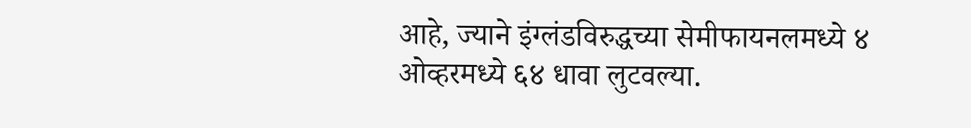आहे, ज्याने इंग्लंडविरुद्धच्या सेमीफायनलमध्ये ४ ओव्हरमध्ये ६४ धावा लुटवल्या.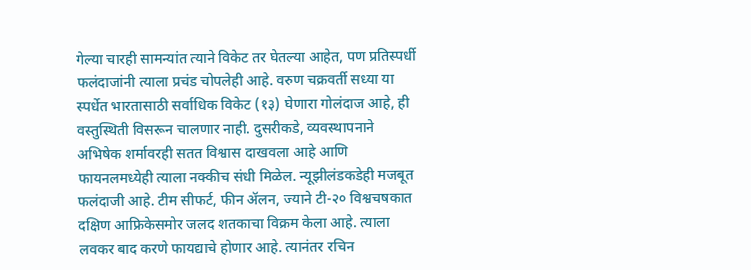गेल्या चारही सामन्यांत त्याने विकेट तर घेतल्या आहेत, पण प्रतिस्पर्धी फलंदाजांनी त्याला प्रचंड चोपलेही आहे. वरुण चक्रवर्ती सध्या या स्पर्धेत भारतासाठी सर्वाधिक विकेट (१३) घेणारा गोलंदाज आहे, ही वस्तुस्थिती विसरून चालणार नाही. दुसरीकडे, व्यवस्थापनाने अभिषेक शर्मावरही सतत विश्वास दाखवला आहे आणि फायनलमध्येही त्याला नक्कीच संधी मिळेल. न्यूझीलंडकडेही मजबूत फलंदाजी आहे. टीम सीफर्ट, फीन ॲलन, ज्याने टी-२० विश्वचषकात दक्षिण आफ्रिकेसमोर जलद शतकाचा विक्रम केला आहे. त्याला लवकर बाद करणे फायद्याचे होणार आहे. त्यानंतर रचिन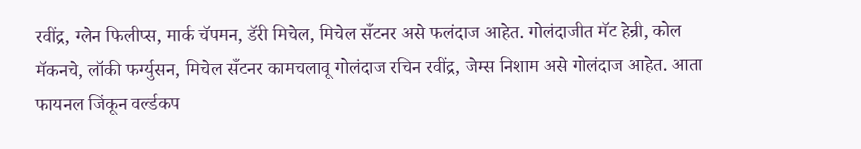रवींद्र, ग्लेन फिलीप्स, मार्क चॅपमन, डॅरी मिचेल, मिचेल सँटनर असे फलंदाज आहेत. गोलंदाजीत मॅट हेन्री, कोल मॅकनचे, लॉकी फर्ग्युसन, मिचेल सँटनर कामचलावू गोलंदाज रचिन रवींद्र, जेम्स निशाम असे गोलंदाज आहेत. आता फायनल जिंकून वर्ल्डकप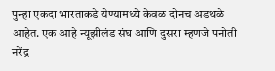पुन्हा एकदा भारताकडे येण्यामध्ये केवळ दोनच अडथळे आहेत. एक आहे न्यूझीलंड संघ आणि दुसरा म्हणजे पनोती नरेंद्र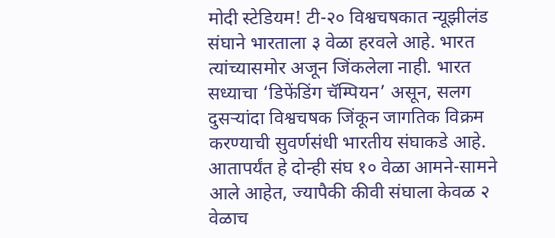मोदी स्टेडियम! टी-२० विश्वचषकात न्यूझीलंड संघाने भारताला ३ वेळा हरवले आहे. भारत त्यांच्यासमोर अजून जिंकलेला नाही. भारत सध्याचा ‘डिफेंडिंग चॅम्पियन’ असून, सलग दुसऱ्यांदा विश्वचषक जिंकून जागतिक विक्रम करण्याची सुवर्णसंधी भारतीय संघाकडे आहे. आतापर्यंत हे दोन्ही संघ १० वेळा आमने-सामने आले आहेत, ज्यापैकी कीवी संघाला केवळ २ वेळाच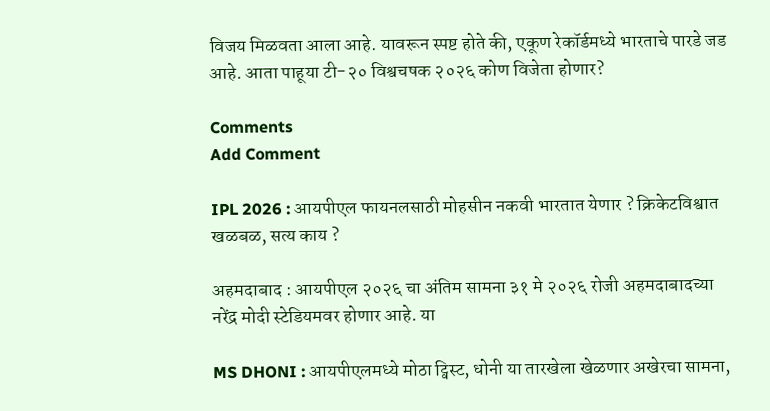विजय मिळवता आला आहे. यावरून स्पष्ट होते की, एकूण रेकॉर्डमध्ये भारताचे पारडे जड आहे. आता पाहूया टी-२० विश्वचषक २०२६ कोण विजेता होणार?

Comments
Add Comment

IPL 2026 : आयपीएल फायनलसाठी मोहसीन नकवी भारतात येणार ? क्रिकेटविश्वात खळबळ, सत्य काय ?

अहमदाबाद : आयपीएल २०२६ चा अंतिम सामना ३१ मे २०२६ रोजी अहमदाबादच्या नरेंद्र मोदी स्टेडियमवर होणार आहे. या

MS DHONI : आयपीएलमध्ये मोठा ट्विस्ट, धोनी या तारखेला खेळणार अखेरचा सामना,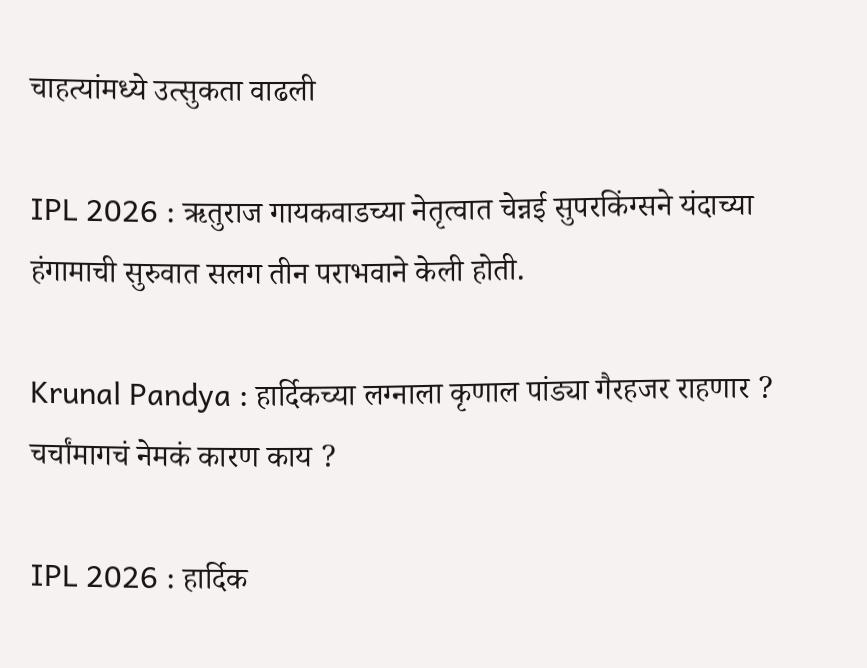चाहत्यांमध्ये उत्सुकता वाढली

IPL 2026 : ऋतुराज गायकवाडच्या नेतृत्वात चेन्नई सुपरकिंग्सने यंदाच्या हंगामाची सुरुवात सलग तीन पराभवाने केली होती.

Krunal Pandya : हार्दिकच्या लग्नाला कृणाल पांड्या गैरहजर राहणार ? चर्चांमागचं नेमकं कारण काय ?

IPL 2026 : हार्दिक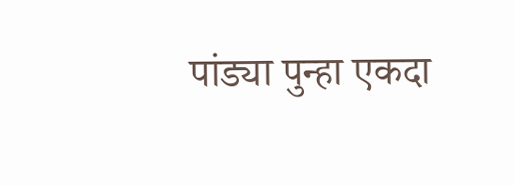पांड्या पुन्हा एकदा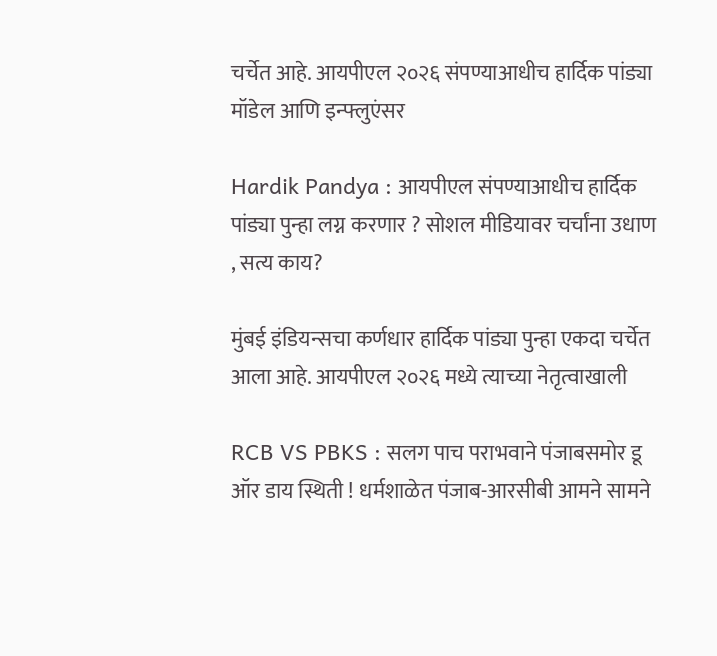चर्चेत आहे. आयपीएल २०२६ संपण्याआधीच हार्दिक पांड्या मॉडेल आणि इन्फ्लुएंसर

Hardik Pandya : आयपीएल संपण्याआधीच हार्दिक पांड्या पुन्हा लग्न करणार ? सोशल मीडियावर चर्चांना उधाण , सत्य काय?

मुंबई इंडियन्सचा कर्णधार हार्दिक पांड्या पुन्हा एकदा चर्चेत आला आहे. आयपीएल २०२६ मध्ये त्याच्या नेतृत्वाखाली

RCB VS PBKS : सलग पाच पराभवाने पंजाबसमोर डू ऑर डाय स्थिती ! धर्मशाळेत पंजाब-आरसीबी आमने सामने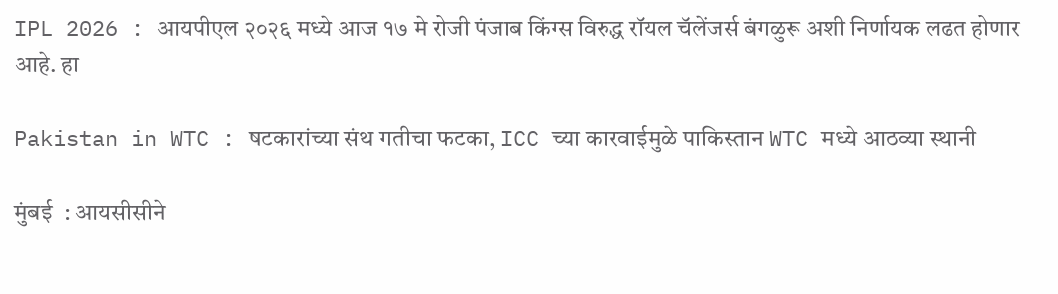IPL 2026 : आयपीएल २०२६ मध्ये आज १७ मे रोजी पंजाब किंग्स विरुद्ध रॉयल चॅलेंजर्स बंगळुरू अशी निर्णायक लढत होणार आहे. हा

Pakistan in WTC : षटकारांच्या संथ गतीचा फटका, ICC च्या कारवाईमुळे पाकिस्तान WTC मध्ये आठव्या स्थानी

मुंबई  : आयसीसीने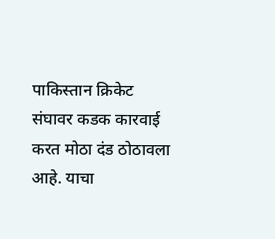पाकिस्तान क्रिकेट संघावर कडक कारवाई करत मोठा दंड ठोठावला आहे. याचा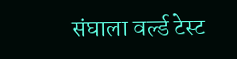संघाला वर्ल्ड टेस्ट